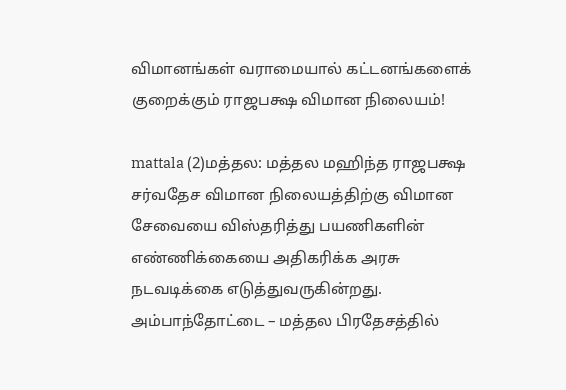விமானங்கள் வராமையால் கட்டனங்களைக் குறைக்கும் ராஜபக்ஷ விமான நிலையம்!

mattala (2)மத்தல: மத்தல மஹிந்த ராஜபக்ஷ சர்வதேச விமான நிலையத்திற்கு விமான சேவையை விஸ்தரித்து பயணிகளின் எண்ணிக்கையை அதிகரிக்க அரசு நடவடிக்கை எடுத்துவருகின்றது. அம்பாந்தோட்டை – மத்தல பிரதேசத்தில்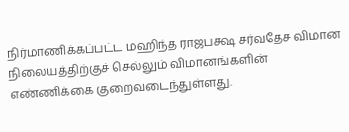நிர்மாணிக்கப்பட்ட மஹிந்த ராஜபக்ஷ சர்வதேச விமான நிலையத்திற்குச் செல்லும் விமானங்களின் எண்ணிக்கை குறைவடைந்துள்ளது.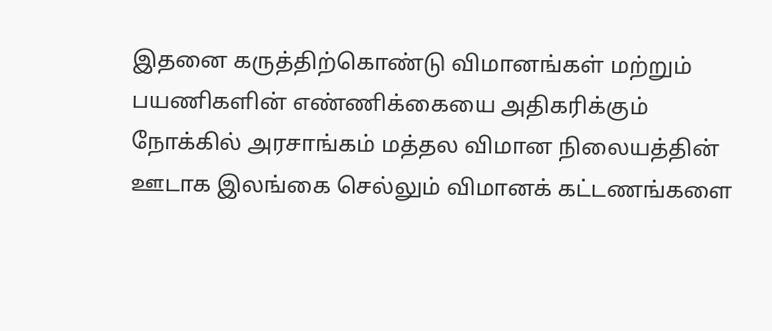இதனை கருத்திற்கொண்டு விமானங்கள் மற்றும் பயணிகளின் எண்ணிக்கையை அதிகரிக்கும் நோக்கில் அரசாங்கம் மத்தல விமான நிலையத்தின் ஊடாக இலங்கை செல்லும் விமானக் கட்டணங்களை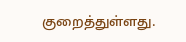குறைத்துள்ளது.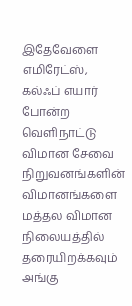இதேவேளை எமிரேட்ஸ், கல்ஃப் எயார் போன்ற வெளிநாட்டு விமான சேவை நிறுவனங்களின் விமானங்களை மத்தல விமான நிலையத்தில் தரையிறக்கவும் அங்கு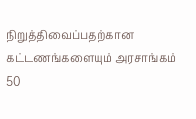நிறுத்திவைப்பதற்கான கட்டணங்களையும் அரசாங்கம் 50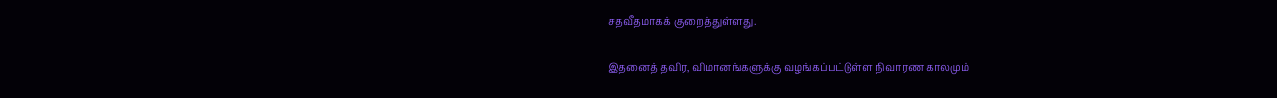சதவீதமாகக் குறைத்துள்ளது.

இதனைத் தவிர, விமானங்களுக்கு வழங்கப்பட்டுள்ள நிவாரண காலமும்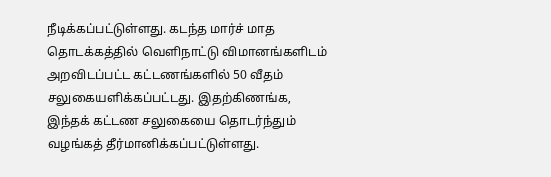நீடிக்கப்பட்டுள்ளது. கடந்த மார்ச் மாத தொடக்கத்தில் வெளிநாட்டு விமானங்களிடம் அறவிடப்பட்ட கட்டணங்களில் 50 வீதம் சலுகையளிக்கப்பட்டது. இதற்கிணங்க, இந்தக் கட்டண சலுகையை தொடர்ந்தும் வழங்கத் தீர்மானிக்கப்பட்டுள்ளது.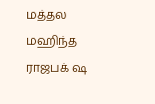மத்தல மஹிந்த ராஜபக் ஷ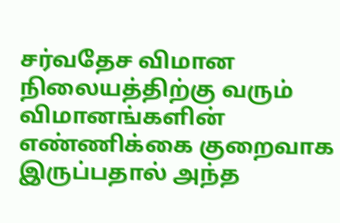சர்வதேச விமான நிலையத்திற்கு வரும் விமானங்களின் எண்ணிக்கை குறைவாக இருப்பதால் அந்த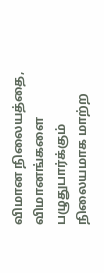விமான நிலையத்தை, விமானங்களை பழுதுபார்க்கும் நிலையமாக மாற்ற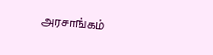அரசாங்கம்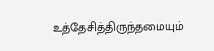உத்தேசித்திருந்தமையும்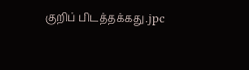குறிப் பிடத்தக்கது.jpc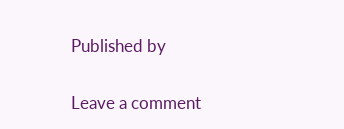Published by

Leave a comment